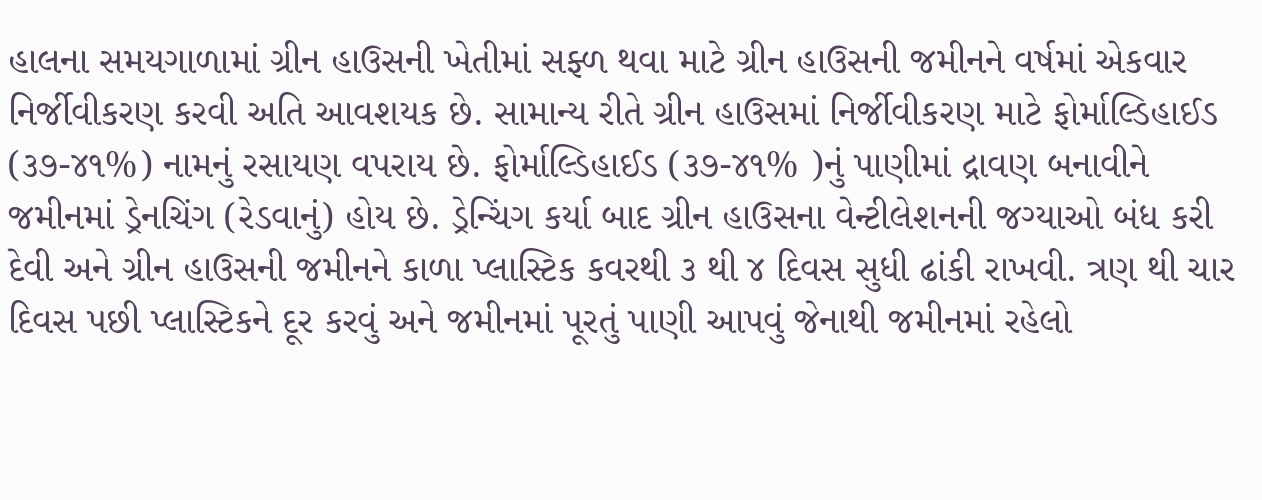હાલના સમયગાળામાં ગ્રીન હાઉસની ખેતીમાં સફ્ળ થવા માટે ગ્રીન હાઉસની જમીનને વર્ષમાં એકવાર નિર્જીવીકરણ કરવી અતિ આવશયક છે. સામાન્ય રીતે ગ્રીન હાઉસમાં નિર્જીવીકરણ માટે ફોર્માલ્ડિહાઈડ (૩૭-૪૧%) નામનું રસાયણ વપરાય છે. ફોર્માલ્ડિહાઈડ (૩૭-૪૧% )નું પાણીમાં દ્રાવણ બનાવીને જમીનમાં ડ્રેનચિંગ (રેડવાનું) હોય છે. ડ્રેન્ચિંગ કર્યા બાદ ગ્રીન હાઉસના વેન્ટીલેશનની જગ્યાઓ બંધ કરી દેવી અને ગ્રીન હાઉસની જમીનને કાળા પ્લાસ્ટિક કવરથી ૩ થી ૪ દિવસ સુધી ઢાંકી રાખવી. ત્રણ થી ચાર દિવસ પછી પ્લાસ્ટિકને દૂર કરવું અને જમીનમાં પૂરતું પાણી આપવું જેનાથી જમીનમાં રહેલો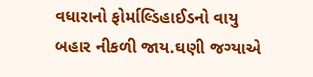વધારાનો ફોર્માલ્ડિહાઈડનો વાયુ બહાર નીકળી જાય.ઘણી જગ્યાએ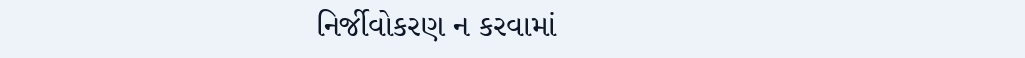નિર્જીવોકરણ ન કરવામાં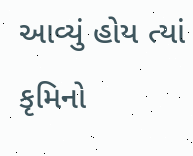આવ્યું હોય ત્યાં કૃમિનો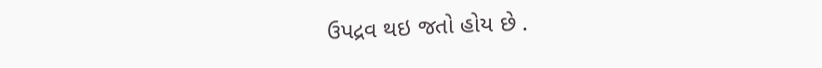ઉપદ્રવ થઇ જતો હોય છે .